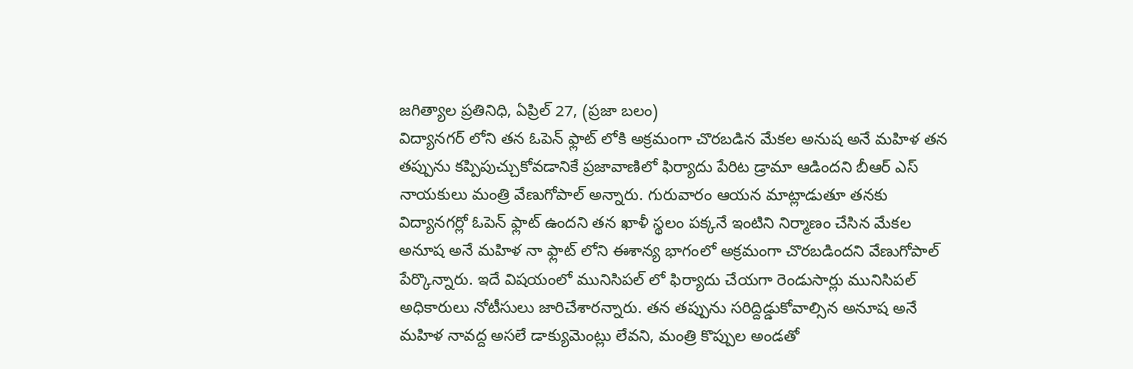జగిత్యాల ప్రతినిధి, ఏప్రిల్ 27, (ప్రజా బలం)
విద్యానగర్ లోని తన ఓపెన్ ఫ్లాట్ లోకి అక్రమంగా చొరబడిన మేకల అనుష అనే మహిళ తన తప్పును కప్పిపుచ్చుకోవడానికే ప్రజావాణిలో ఫిర్యాదు పేరిట డ్రామా ఆడిందని బీఆర్ ఎస్ నాయకులు మంత్రి వేణుగోపాల్ అన్నారు. గురువారం ఆయన మాట్లాడుతూ తనకు విద్యానగర్లో ఓపెన్ ఫ్లాట్ ఉందని తన ఖాళీ స్థలం పక్కనే ఇంటిని నిర్మాణం చేసిన మేకల అనూష అనే మహిళ నా ఫ్లాట్ లోని ఈశాన్య భాగంలో అక్రమంగా చొరబడిందని వేణుగోపాల్ పేర్కొన్నారు. ఇదే విషయంలో మునిసిపల్ లో ఫిర్యాదు చేయగా రెండుసార్లు మునిసిపల్ అధికారులు నోటీసులు జారిచేశారన్నారు. తన తప్పును సరిద్దిడ్డుకోవాల్సిన అనూష అనే మహిళ నావద్ద అసలే డాక్యుమెంట్లు లేవని, మంత్రి కొప్పుల అండతో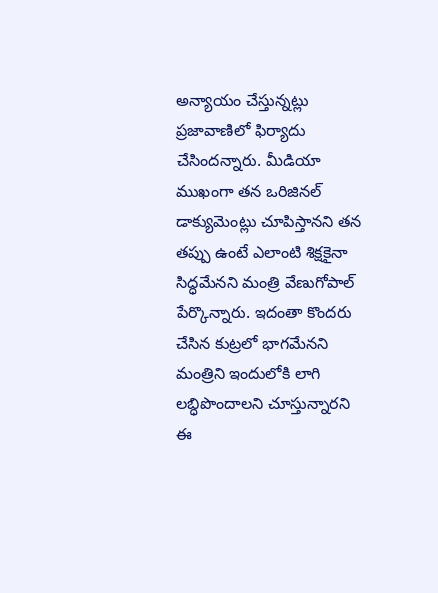అన్యాయం చేస్తున్నట్లు ప్రజావాణిలో ఫిర్యాదు చేసిందన్నారు. మీడియా ముఖంగా తన ఒరిజినల్ డాక్యుమెంట్లు చూపిస్తానని తన తప్పు ఉంటే ఎలాంటి శిక్షకైనా సిద్ధమేనని మంత్రి వేణుగోపాల్ పేర్కొన్నారు. ఇదంతా కొందరు చేసిన కుట్రలో భాగమేనని మంత్రిని ఇందులోకి లాగి లబ్ధిపొందాలని చూస్తున్నారని ఈ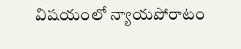విషయంలో న్యాయపోరాటం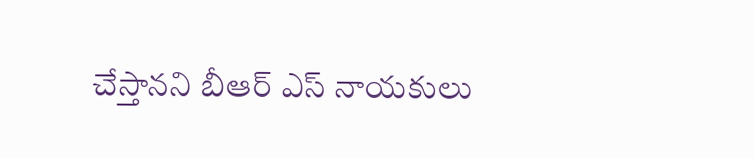చేస్తానని బీఆర్ ఎస్ నాయకులు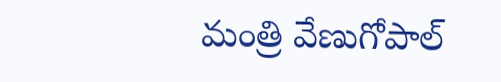మంత్రి వేణుగోపాల్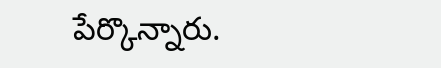పేర్కొన్నారు.